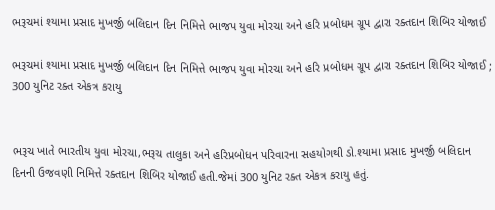ભરૂચમાં શ્યામા પ્રસાદ મુખર્જી બલિદાન દિન નિમિત્તે ભાજપ યુવા મોરચા અને હરિ પ્રબોધમ ગ્રૂપ દ્વારા રક્તદાન શિબિર યોજાઈ

ભરૂચમાં શ્યામા પ્રસાદ મુખર્જી બલિદાન દિન નિમિત્તે ભાજપ યુવા મોરચા અને હરિ પ્રબોધમ ગ્રૂપ દ્વારા રક્તદાન શિબિર યોજાઈ ; 300 યુનિટ રક્ત એકત્ર કરાયુ


ભરૂચ ખાતે ભારતીય યુવા મોરચા,ભરૂચ તાલુકા અને હરિપ્રબોધન પરિવારના સહયોગથી ડો.શ્યામા પ્રસાદ મુખર્જી બલિદાન દિનની ઉજવણી નિમિત્તે રક્તદાન શિબિર યોજાઈ હતી.જેમાં 300 યુનિટ રક્ત એકત્ર કરાયુ હતું.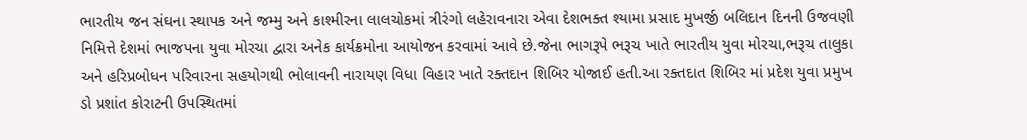ભારતીય જન સંઘના સ્થાપક અને જમ્મુ અને કાશ્મીરના લાલચોકમાં ત્રીરંગો લહેરાવનારા એવા દેશભક્ત શ્યામા પ્રસાદ મુખર્જી બલિદાન દિનની ઉજવણી નિમિત્તે દેશમાં ભાજપના યુવા મોરચા દ્વારા અનેક કાર્યક્રમોના આયોજન કરવામાં આવે છે.જેના ભાગરૂપે ભરૂચ ખાતે ભારતીય યુવા મોરચા,ભરૂચ તાલુકા અને હરિપ્રબોધન પરિવારના સહયોગથી ભોલાવની નારાયણ વિધા વિહાર ખાતે રક્તદાન શિબિર યોજાઈ હતી.આ રક્તદાત શિબિર માં પ્રદેશ યુવા પ્રમુખ ડો પ્રશાંત કોરાટની ઉપસ્થિતમાં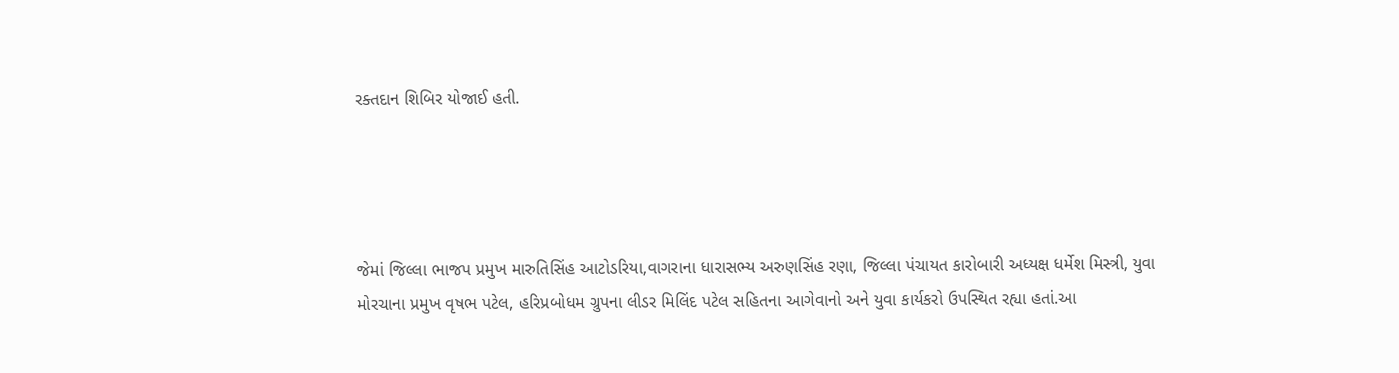રક્તદાન શિબિર યોજાઈ હતી.




જેમાં જિલ્લા ભાજપ પ્રમુખ મારુતિસિંહ આટોડરિયા,વાગરાના ધારાસભ્ય અરુણસિંહ રણા, જિલ્લા પંચાયત કારોબારી અધ્યક્ષ ધર્મેશ મિસ્ત્રી, યુવા મોરચાના પ્રમુખ વૃષભ પટેલ, હરિપ્રબોધમ ગ્રુપના લીડર મિલિંદ પટેલ સહિતના આગેવાનો અને યુવા કાર્યકરો ઉપસ્થિત રહ્યા હતાં.આ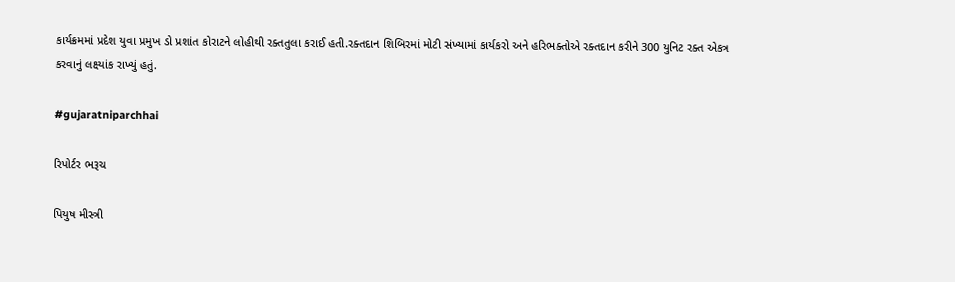કાર્યક્રમમાં પ્રદેશ યુવા પ્રમુખ ડો પ્રશાંત કોરાટને લોહીથી રક્તતુલા કરાઈ હતી.રક્તદાન શિબિરમાં મોટી સંખ્યામાં કાર્યકરો અને હરિભક્તોએ રક્તદાન કરીને 300 યુનિટ રક્ત એકત્ર કરવાનું લક્ષ્યાંક રાખ્યું હતું.

#gujaratniparchhai

રિપોર્ટર ભરૂચ

પિયુષ મીસ્ત્રી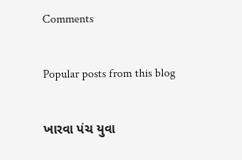Comments

Popular posts from this blog

ખારવા પંચ યુવા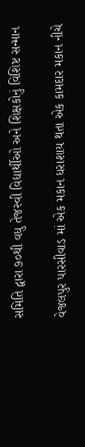સમિતિ દ્વારા ૭૦થી વધુ તેજસ્વી વિદ્યાર્થીઓ અને શિક્ષકોનું વિશિષ્ટ સન્માન

વેજલપુર પારસીવાડ માં એક મકાન ધરાશાય થતા એક કામદાર મકાન નીચે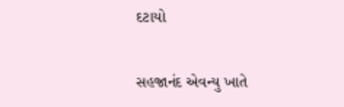દટાયો

સહજાનંદ એવન્યુ ખાતે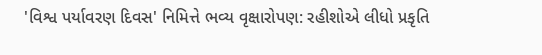'વિશ્વ પર્યાવરણ દિવસ' નિમિત્તે ભવ્ય વૃક્ષારોપણ: રહીશોએ લીધો પ્રકૃતિ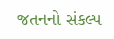જતનનો સંકલ્પ